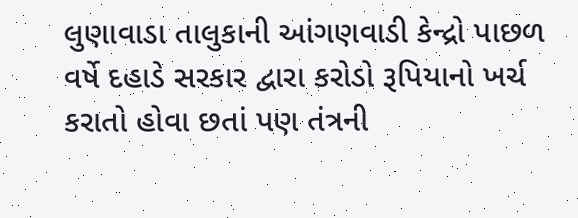લુણાવાડા તાલુકાની આંગણવાડી કેન્દ્રો પાછળ વર્ષે દહાડે સરકાર દ્વારા કરોડો રૂપિયાનો ખર્ચ કરાતો હોવા છતાં પણ તંત્રની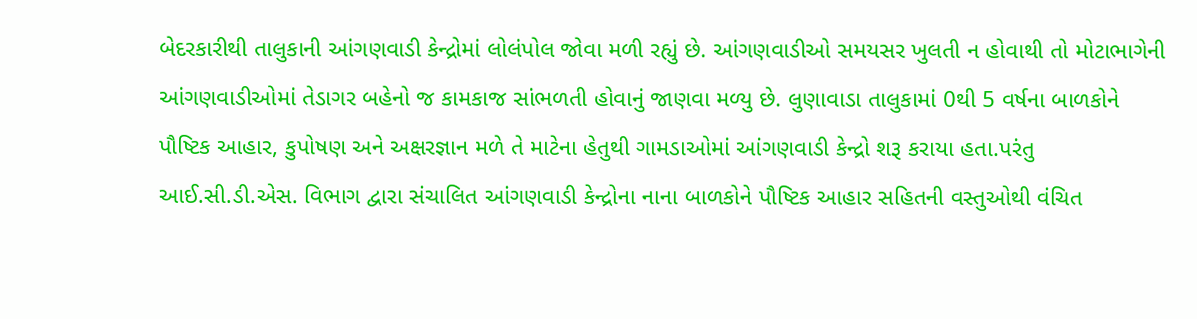બેદરકારીથી તાલુકાની આંગણવાડી કેન્દ્રોમાં લોલંપોલ જોવા મળી રહ્યું છે. આંગણવાડીઓ સમયસર ખુલતી ન હોવાથી તો મોટાભાગેની આંગણવાડીઓમાં તેડાગર બહેનો જ કામકાજ સાંભળતી હોવાનું જાણવા મળ્યુ છે. લુણાવાડા તાલુકામાં 0થી 5 વર્ષના બાળકોને પૌષ્ટિક આહાર, કુપોષણ અને અક્ષરજ્ઞાન મળે તે માટેના હેતુથી ગામડાઓમાં આંગણવાડી કેન્દ્રો શરૂ કરાયા હતા.પરંતુ આઈ.સી.ડી.એસ. વિભાગ દ્વારા સંચાલિત આંગણવાડી કેન્દ્રોના નાના બાળકોને પૌષ્ટિક આહાર સહિતની વસ્તુઓથી વંચિત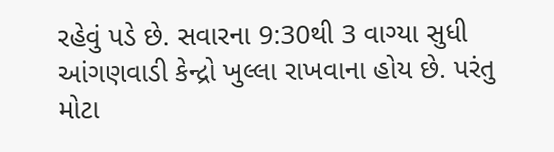રહેવું પડે છે. સવારના 9:30થી 3 વાગ્યા સુધી આંગણવાડી કેન્દ્રો ખુલ્લા રાખવાના હોય છે. પરંતુ મોટા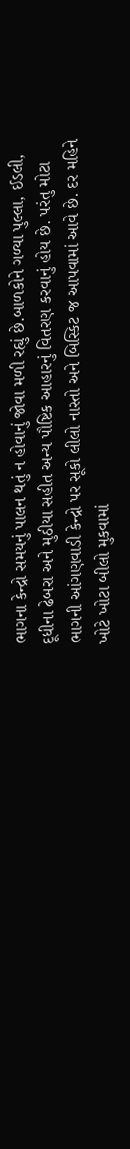ભાગના કેન્દ્રો સમયનું પાલન થતું ન હોવાનું જોવા મળી રહ્યું છે.બાળકોને ગળ્યા પુલ્લા, ઈડલી, દૂધીના ઢેબરા અને મુઠીયા સહીત અન્ય પૌષ્ટિક આહારનું વિતરણ કરવાનું હોય છે. પરંતુ મોટા ભાગની આંગણવાડી કેન્દ્રો પર સૂકો લીલો નાસ્તો અને બિસ્કિટ જ આપવામાં આવે છે. દર મહિને ખોટે ખોટા બીલો મુકવામાં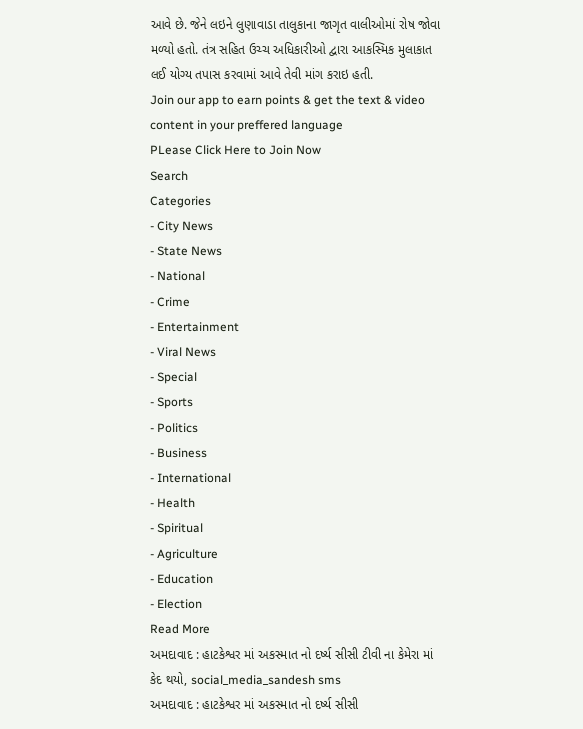આવે છે. જેને લઇને લુણાવાડા તાલુકાના જાગૃત વાલીઓમાં રોષ જોવા મળ્યો હતો. તંત્ર સહિત ઉચ્ચ અધિકારીઓ દ્વારા આકસ્મિક મુલાકાત લઈ યોગ્ય તપાસ કરવામાં આવે તેવી માંગ કરાઇ હતી.
Join our app to earn points & get the text & video content in your preffered language
PLease Click Here to Join Now
Search
Categories
- City News
- State News
- National
- Crime
- Entertainment
- Viral News
- Special
- Sports
- Politics
- Business
- International
- Health
- Spiritual
- Agriculture
- Education
- Election
Read More
અમદાવાદ : હાટકેશ્વર માં અકસ્માત નો દર્ષ્ય સીસી ટીવી ના કેમેરા માં કેદ થયો, social_media_sandesh sms
અમદાવાદ : હાટકેશ્વર માં અકસ્માત નો દર્ષ્ય સીસી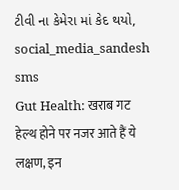ટીવી ના કેમેરા માં કેદ થયો, social_media_sandesh sms
Gut Health: खराब गट हेल्थ होने पर नजर आते हैं ये लक्षण, इन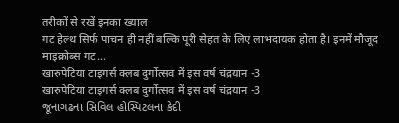तरीकों से रखें इनका ख्याल
गट हेल्थ सिर्फ पाचन ही नहीं बल्कि पूरी सेहत के लिए लाभदायक होता है। इनमें मौजूद माइक्रोब्स गट...
खारुपेटिया टाइगर्स क्लब दुर्गोत्सव में इस वर्ष चंद्रयान -3
खारुपेटिया टाइगर्स क्लब दुर्गोत्सव में इस वर्ष चंद्रयान -3
જૂનાગઢના સિવિલ હોસ્પિટલના કેદી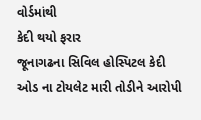વોર્ડમાંથી
કેદી થયો ફરાર
જૂનાગઢના સિવિલ હોસ્પિટલ કેદી ઓડ ના ટોયલેટ મારી તોડીને આરોપી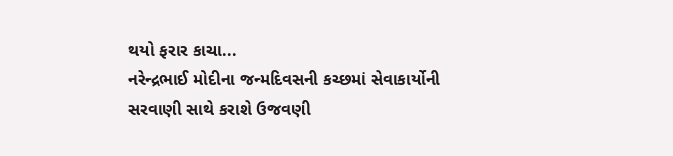થયો ફરાર કાચા...
નરેન્દ્રભાઈ મોદીના જન્મદિવસની કચ્છમાં સેવાકાર્યોની સરવાણી સાથે કરાશે ઉજવણી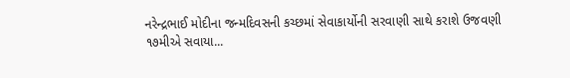નરેન્દ્રભાઈ મોદીના જન્મદિવસની કચ્છમાં સેવાકાર્યોની સરવાણી સાથે કરાશે ઉજવણી
૧૭મીએ સવાયા...